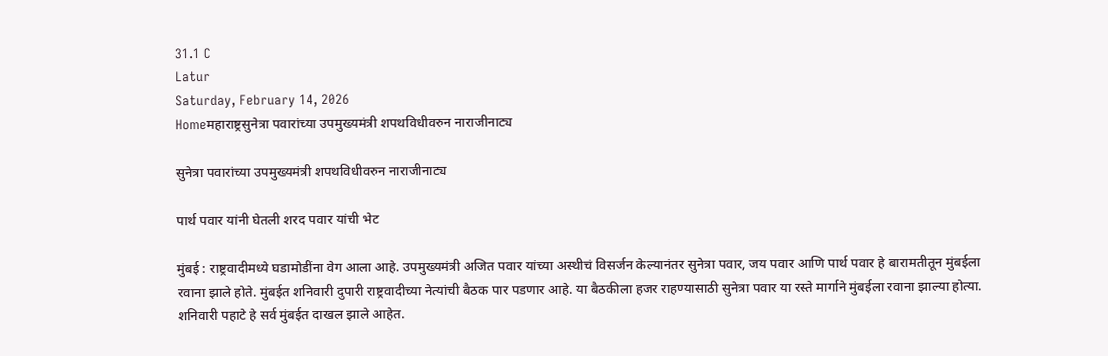31.1 C
Latur
Saturday, February 14, 2026
Homeमहाराष्ट्रसुनेत्रा पवारांच्या उपमुख्यमंत्री शपथविधीवरुन नाराजीनाट्य

सुनेत्रा पवारांच्या उपमुख्यमंत्री शपथविधीवरुन नाराजीनाट्य

पार्थ पवार यांनी घेतली शरद पवार यांची भेट

मुंबई : राष्ट्रवादीमध्ये घडामोडींना वेग आला आहे. उपमुख्यमंत्री अजित पवार यांच्या अस्थीचं विसर्जन केल्यानंतर सुनेत्रा पवार, जय पवार आणि पार्थ पवार हे बारामतीतून मुंबईला रवाना झाले होते. मुंबईत शनिवारी दुपारी राष्ट्रवादीच्या नेत्यांची बैठक पार पडणार आहे. या बैठकीला हजर राहण्यासाठी सुनेत्रा पवार या रस्ते मार्गाने मुंबईला रवाना झाल्या होत्या. शनिवारी पहाटे हे सर्व मुंबईत दाखल झाले आहेत.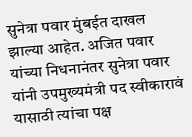सुनेत्रा पवार मुंबईत दाखल झाल्या आहेत. अजित पवार यांच्या निधनानंतर सुनेत्रा पवार यांनी उपमुख्यमंत्री पद स्वीकारावं यासाठी त्यांचा पक्ष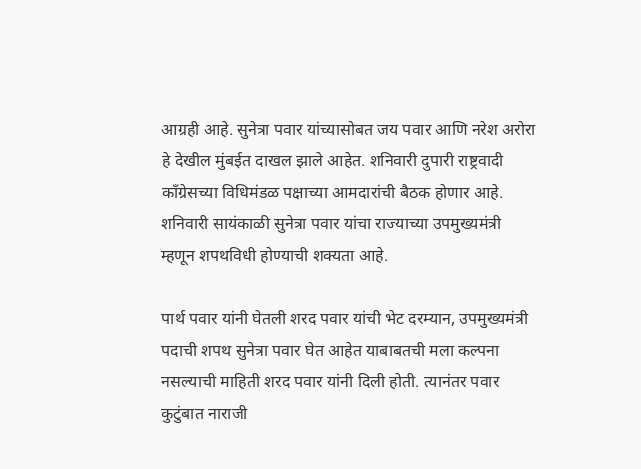आग्रही आहे. सुनेत्रा पवार यांच्यासोबत जय पवार आणि नरेश अरोरा हे देखील मुंबईत दाखल झाले आहेत. शनिवारी दुपारी राष्ट्रवादी काँग्रेसच्या विधिमंडळ पक्षाच्या आमदारांची बैठक होणार आहे. शनिवारी सायंकाळी सुनेत्रा पवार यांचा राज्याच्या उपमुख्यमंत्री म्हणून शपथविधी होण्याची शक्यता आहे.

पार्थ पवार यांनी घेतली शरद पवार यांची भेट दरम्यान, उपमुख्यमंत्री पदाची शपथ सुनेत्रा पवार घेत आहेत याबाबतची मला कल्पना नसल्याची माहिती शरद पवार यांनी दिली होती. त्यानंतर पवार कुटुंबात नाराजी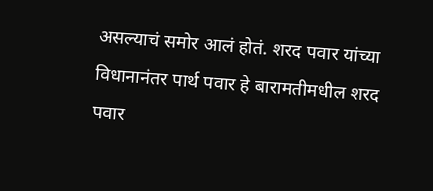असल्याचं समोर आलं होतं. शरद पवार यांच्या विधानानंतर पार्थ पवार हे बारामतीमधील शरद पवार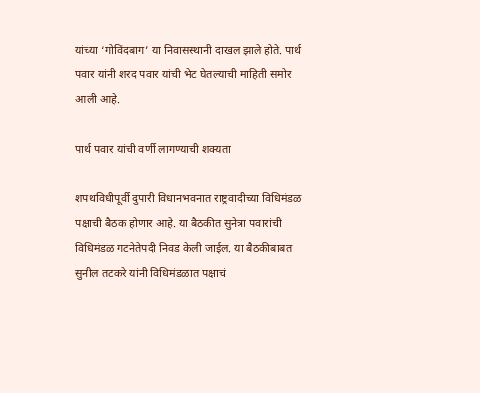यांच्या ‘गोविंदबाग’ या निवासस्थानी दाखल झाले होते. पार्थ पवार यांनी शरद पवार यांची भेट घेतल्याची माहिती समोर आली आहे.

पार्थ पवार यांची वर्णी लागण्याची शक्यता

शपथविधीपूर्वी दुपारी विधानभवनात राष्ट्रवादीच्या विधिमंडळ पक्षाची बैठक होणार आहे. या बैठकीत सुनेत्रा पवारांची विधिमंडळ गटनेतेपदी निवड केली जाईल. या बैठकीबाबत सुनील तटकरे यांनी विधिमंडळात पक्षाचं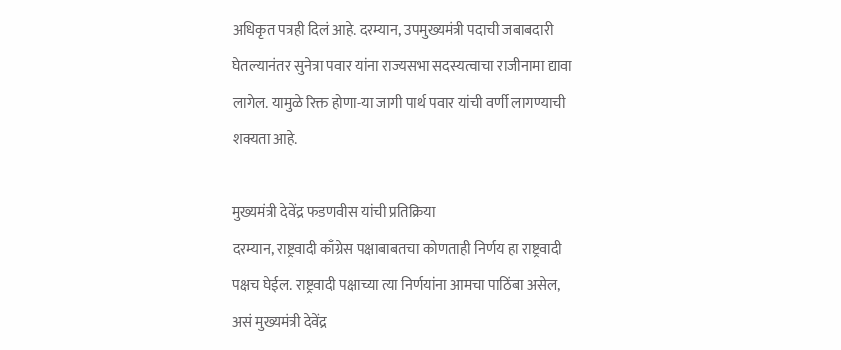अधिकृत पत्रही दिलं आहे. दरम्यान, उपमुख्यमंत्री पदाची जबाबदारी घेतल्यानंतर सुनेत्रा पवार यांना राज्यसभा सदस्यत्वाचा राजीनामा द्यावा लागेल. यामुळे रिक्त होणा-या जागी पार्थ पवार यांची वर्णी लागण्याची शक्यता आहे.

मुख्यमंत्री देवेंद्र फडणवीस यांची प्रतिक्रिया
दरम्यान, राष्ट्रवादी काँग्रेस पक्षाबाबतचा कोणताही निर्णय हा राष्ट्रवादी पक्षच घेईल. राष्ट्रवादी पक्षाच्या त्या निर्णयांना आमचा पाठिंबा असेल, असं मुख्यमंत्री देवेंद्र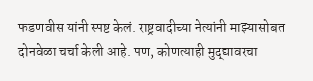फडणवीस यांनी स्पष्ट केलं. राष्ट्रवादीच्या नेत्यांनी माझ्यासोबत दोनवेळा चर्चा केली आहे. पण, कोणत्याही मुद्द्यावरचा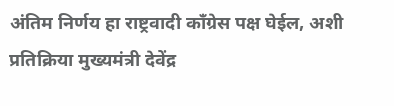अंतिम निर्णय हा राष्ट्रवादी काँग्रेस पक्ष घेईल, अशी प्रतिक्रिया मुख्यमंत्री देवेंद्र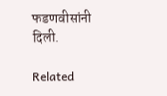फडणवीसांनी दिली.

Related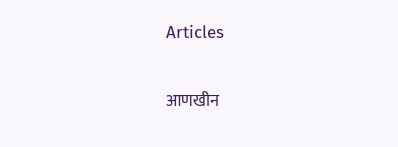Articles

आणखीन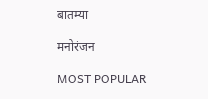बातम्या

मनोरंजन

MOST POPULAR